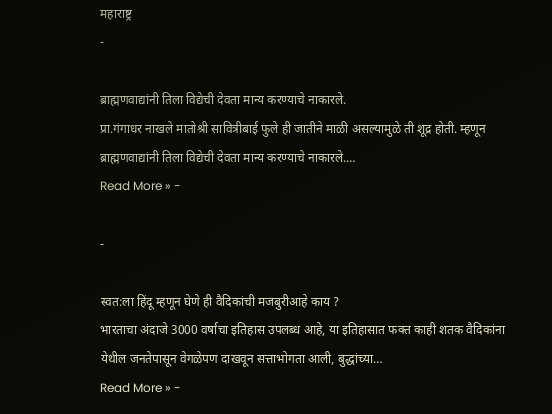महाराष्ट्र
-

ब्राह्मणवाद्यांनी तिला विद्येची देवता मान्य करण्याचे नाकारले.
प्रा.गंगाधर नाखले मातोश्री सावित्रीबाई फुले ही जातीने माळी असल्यामुळे ती शूद्र होती. म्हणून ब्राह्मणवाद्यांनी तिला विद्येची देवता मान्य करण्याचे नाकारले.…
Read More » -

-

स्वत:ला हिंदू म्हणून घेणे ही वैदिकांची मजबुरीआहे काय ?
भारताचा अंदाजे 3000 वर्षाचा इतिहास उपलब्ध आहे, या इतिहासात फक्त काही शतक वैदिकांना येथील जनतेपासून वेगळेपण दाखवून सत्ताभोगता आली, बुद्धांच्या…
Read More » -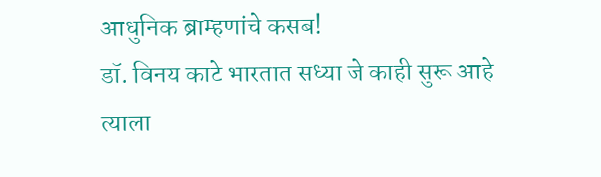आधुनिक ब्राम्हणांचे कसब!
डॉ. विनय काटे भारतात सध्या जे काही सुरू आहे त्याला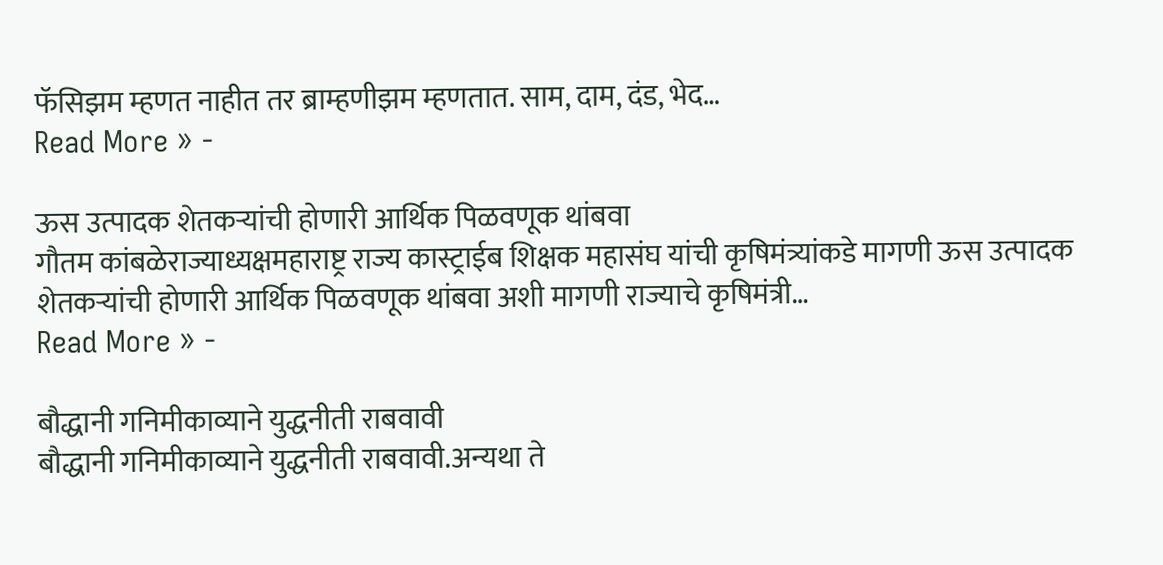फॅसिझम म्हणत नाहीत तर ब्राम्हणीझम म्हणतात. साम, दाम, दंड, भेद…
Read More » -

ऊस उत्पादक शेतकऱ्यांची होणारी आर्थिक पिळवणूक थांबवा
गौतम कांबळेराज्याध्यक्षमहाराष्ट्र राज्य कास्ट्राईब शिक्षक महासंघ यांची कृषिमंत्र्यांकडे मागणी ऊस उत्पादक शेतकऱ्यांची होणारी आर्थिक पिळवणूक थांबवा अशी मागणी राज्याचे कृषिमंत्री…
Read More » -

बौद्धानी गनिमीकाव्याने युद्धनीती राबवावी
बौद्धानी गनिमीकाव्याने युद्धनीती राबवावी.अन्यथा ते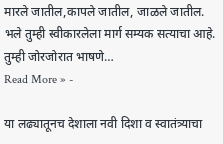मारले जातील,कापले जातील, जाळले जातील. भले तुम्ही स्वीकारलेला मार्ग सम्यक सत्याचा आहे. तुम्ही जोरजोरात भाषणे…
Read More » -

या लढ्यातूनच देशाला नवी दिशा व स्वातंत्र्याचा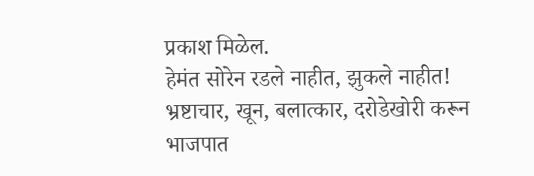प्रकाश मिळेल.
हेमंत सोरेन रडले नाहीत, झुकले नाहीत! भ्रष्टाचार, खून, बलात्कार, दरोडेखोरी करून भाजपात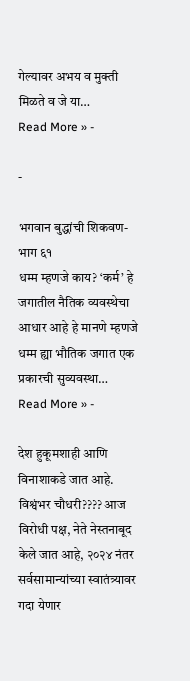गेल्यावर अभय व मुक्ती मिळते व जे या…
Read More » -

-

भगवान बुद्धांची शिकवण-भाग ६१
धम्म म्हणजे काय? ‘कर्म’ हे जगातील नैतिक व्यवस्थेचा आधार आहे हे मानणे म्हणजे धम्म ह्या भौतिक जगात एक प्रकारची सुव्यवस्था…
Read More » -

देश हुकूमशाही आणि विनाशाकडे जात आहे.
विश्वंभर चौधरी???? आज विरोधी पक्ष, नेते नेस्तनाबूद केले जात आहे, २०२४ नंतर सर्वसामान्यांच्या स्वातंत्र्यावर गदा येणार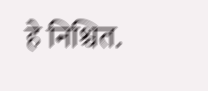हे निश्चित.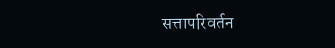सत्तापरिवर्तन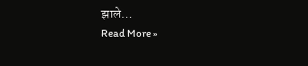झाले…
Read More »